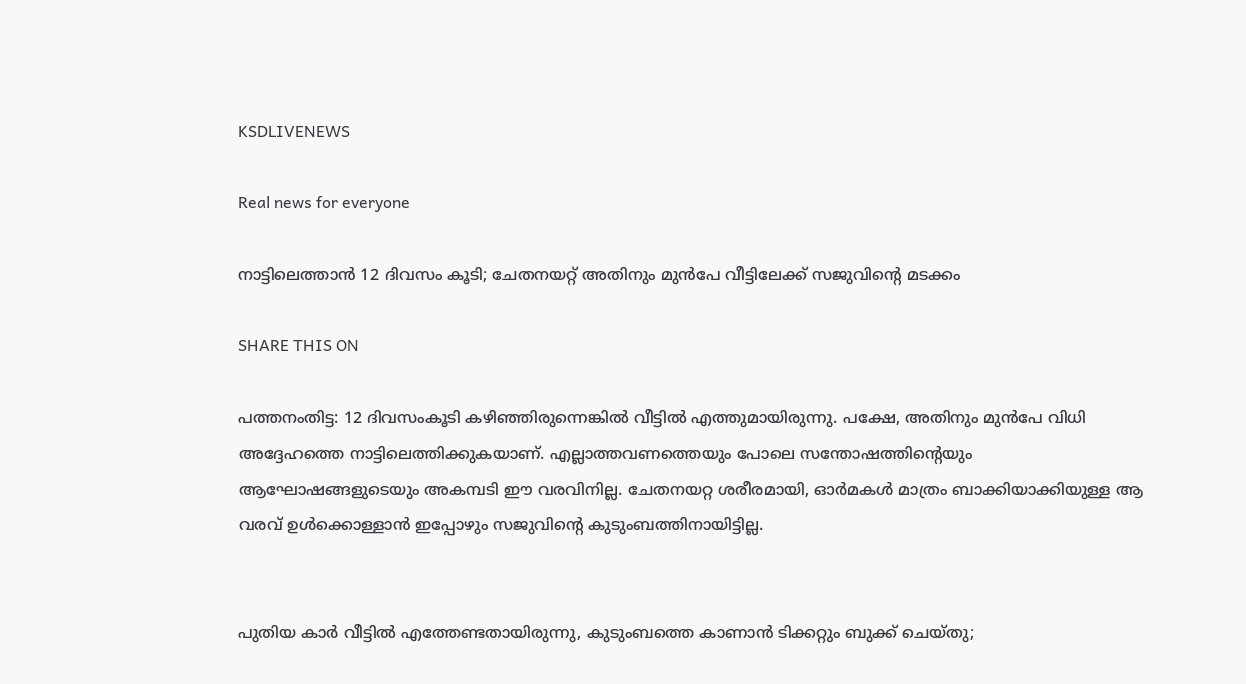KSDLIVENEWS

Real news for everyone

നാട്ടിലെത്താൻ 12 ദിവസം കൂടി; ചേതനയറ്റ് അതിനും മുൻപേ വീട്ടിലേക്ക് സജുവിന്റെ മടക്കം

SHARE THIS ON

പത്തനംതിട്ട: 12 ദിവസംകൂടി കഴിഞ്ഞിരുന്നെങ്കിൽ വീട്ടിൽ എത്തുമായിരുന്നു. പക്ഷേ, അതിനും മുൻപേ വിധി അദ്ദേഹത്തെ നാട്ടിലെത്തിക്കുകയാണ്. എല്ലാത്തവണത്തെയും പോലെ സന്തോഷത്തിന്റെയും ആഘോഷങ്ങളുടെയും അകമ്പടി ഈ വരവിനില്ല. ചേതനയറ്റ ശരീരമായി, ഓർമകൾ മാത്രം ബാക്കിയാക്കിയുള്ള ആ വരവ് ഉൾക്കൊള്ളാൻ ഇപ്പോഴും സജുവിന്റെ കുടുംബത്തിനായിട്ടില്ല.


പുതിയ കാർ വീട്ടിൽ‍ എത്തേണ്ടതായിരുന്നു, കുടുംബത്തെ കാണാൻ ടിക്കറ്റും ബുക്ക് ചെയ്തു;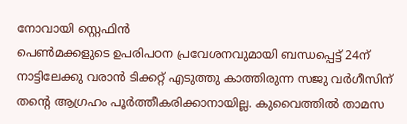നോവായി സ്റ്റെഫിൻ
പെൺമക്കളുടെ ഉപരിപഠന പ്രവേശനവുമായി ബന്ധപ്പെട്ട് 24ന് നാട്ടിലേക്കു വരാൻ ടിക്കറ്റ് എടുത്തു കാത്തിരുന്ന സജു വർഗീസിന് തന്റെ ആഗ്രഹം പൂർത്തീകരിക്കാനായില്ല. കുവൈത്തിൽ താമസ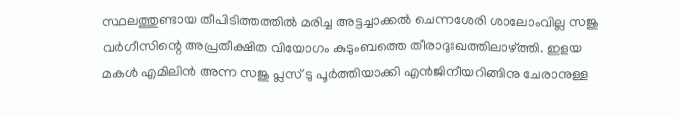സ്ഥലത്തുണ്ടായ തീപിടിത്തത്തിൽ മരിച്ച അട്ടച്ചാക്കൽ ചെന്നശേരി ശാലോംവില്ല സജു വർഗീസിന്റെ അപ്രതീക്ഷിത വിയോഗം കുടുംബത്തെ തീരാദുഃഖത്തിലാഴ്ത്തി. ഇളയ മകൾ എമിലിൻ അന്ന സജു പ്ലസ് ടു പൂർത്തിയാക്കി എൻജിനീയറിങ്ങിനു ചേരാനുള്ള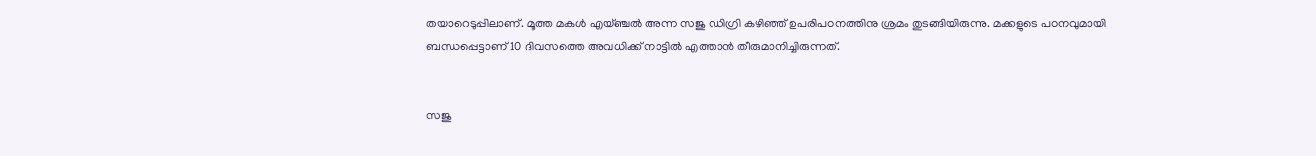തയാറെടുപ്പിലാണ്. മൂത്ത മകൾ എയ്ഞ്ചൽ അന്ന സജു ഡിഗ്രി കഴിഞ്ഞ് ഉപരിപഠനത്തിനു ശ്രമം തുടങ്ങിയിരുന്നു. മക്കളുടെ പഠനവുമായി ബന്ധപ്പെട്ടാണ് 10 ദിവസത്തെ അവധിക്ക് നാട്ടിൽ എത്താൻ തീരുമാനിച്ചിരുന്നത്.


സജു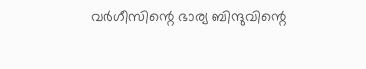വർഗീസിന്റെ ഭാര്യ ബിന്ദുവിന്റെ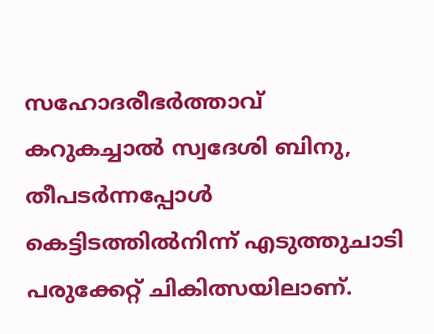സഹോദരീഭർത്താവ് കറുകച്ചാൽ സ്വദേശി ബിനു, തീപടർന്നപ്പോൾ കെട്ടിടത്തിൽനിന്ന് എടുത്തുചാടി പരുക്കേറ്റ് ചികിത്സയിലാണ്.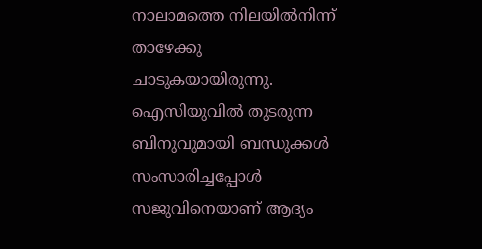നാലാമത്തെ നിലയിൽനിന്ന് താഴേക്കു ചാടുകയായിരുന്നു. ഐസിയുവിൽ തുടരുന്ന ബിനുവുമായി ബന്ധുക്കൾ സംസാരിച്ചപ്പോൾ സജുവിനെയാണ് ആദ്യം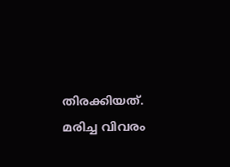തിരക്കിയത്. മരിച്ച വിവരം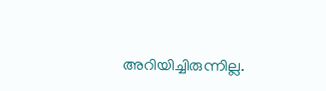അറിയിച്ചിരുന്നില്ല.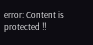error: Content is protected !!